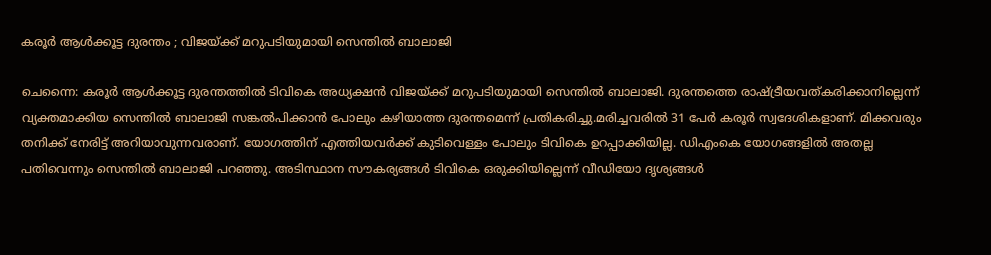കരൂര്‍ ആള്‍ക്കൂട്ട ദുരന്തം ; വിജയ്ക്ക് മറുപടിയുമായി സെന്തില്‍ ബാലാജി

ചെന്നൈ: കരൂര്‍ ആള്‍ക്കൂട്ട ദുരന്തത്തില്‍ ടിവികെ അധ്യക്ഷൻ വിജയ്ക്ക് മറുപടിയുമായി സെന്തില്‍ ബാലാജി. ദുരന്തത്തെ രാഷ്ട്രീയവത്കരിക്കാനില്ലെന്ന് വ്യക്തമാക്കിയ സെന്തില്‍ ബാലാജി സങ്കല്‍പിക്കാൻ പോലും കഴിയാത്ത ദുരന്തമെന്ന് പ്രതികരിച്ചു.മരിച്ചവരില്‍ 31 പേർ കരൂർ സ്വദേശികളാണ്. മിക്കവരും തനിക്ക് നേരിട്ട് അറിയാവുന്നവരാണ്. യോഗത്തിന് എത്തിയവർക്ക് കുടിവെള്ളം പോലും ടിവികെ ഉറപ്പാക്കിയില്ല. ഡിഎംകെ യോഗങ്ങളില്‍ അതല്ല പതിവെന്നും സെന്തില്‍ ബാലാജി പറഞ്ഞു. അടിസ്ഥാന സൗകര്യങ്ങള്‍ ടിവികെ ഒരുക്കിയില്ലെന്ന് വീഡിയോ ദൃശ്യങ്ങള്‍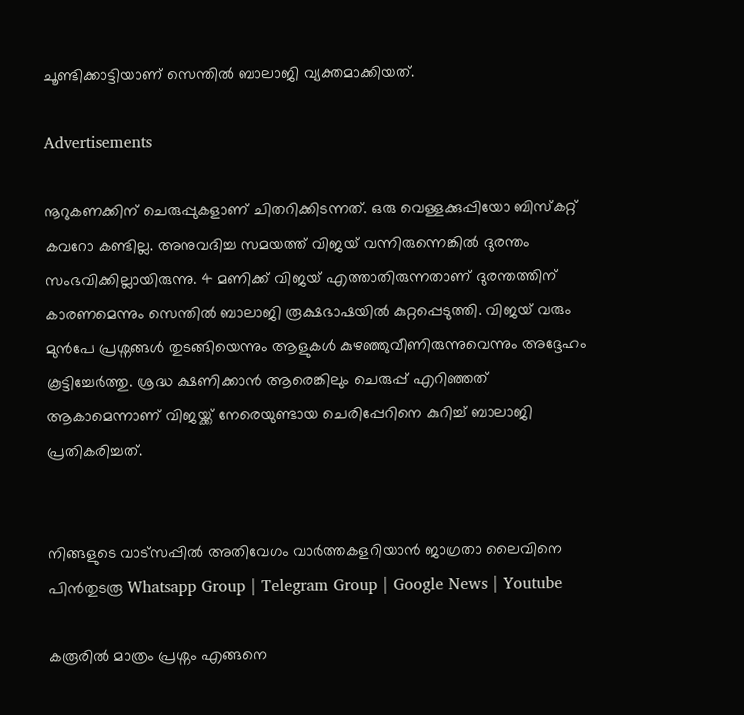ചൂണ്ടിക്കാട്ടിയാണ് സെന്തില്‍ ബാലാജി വ്യക്തമാക്കിയത്.

Advertisements

നൂറുകണക്കിന് ചെരുപ്പുകളാണ് ചിതറിക്കിടന്നത്. ഒരു വെള്ളക്കുപ്പിയോ ബിസ്കറ്റ് കവറോ കണ്ടില്ല. അനുവദിച്ച സമയത്ത് വിജയ് വന്നിരുന്നെങ്കില്‍ ദുരന്തം സംഭവിക്കില്ലായിരുന്നു. 4 മണിക്ക് വിജയ് എത്താതിരുന്നതാണ് ദുരന്തത്തിന് കാരണമെന്നും സെന്തില്‍ ബാലാജി രൂക്ഷഭാഷയില്‍ കുറ്റപ്പെടുത്തി. വിജയ് വരും മുൻപേ പ്രശ്നങ്ങള്‍ തുടങ്ങിയെന്നും ആളുകള്‍ കുഴഞ്ഞുവീണിരുന്നുവെന്നും അദ്ദേഹം കൂട്ടിച്ചേര്‍ത്തു. ശ്രദ്ധ ക്ഷണിക്കാൻ ആരെങ്കിലും ചെരുപ്പ് എറിഞ്ഞത് ആകാമെന്നാണ് വിജയ്ക്ക് നേരെയുണ്ടായ ചെരിപ്പേറിനെ കുറിച്ച്‌ ബാലാജി പ്രതികരിച്ചത്.


നിങ്ങളുടെ വാട്സപ്പിൽ അതിവേഗം വാർത്തകളറിയാൻ ജാഗ്രതാ ലൈവിനെ പിൻതുടരൂ Whatsapp Group | Telegram Group | Google News | Youtube

കരൂരില്‍ മാത്രം പ്രശ്നം എങ്ങനെ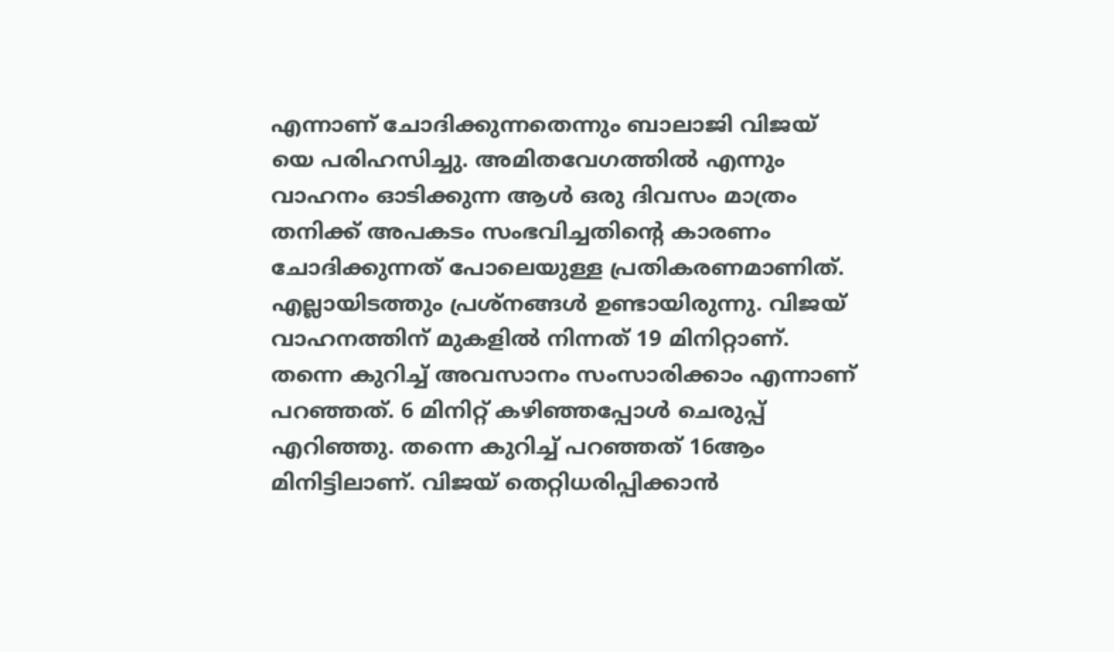എന്നാണ് ചോദിക്കുന്നതെന്നും ബാലാജി വിജയ് യെ പരിഹസിച്ചു. അമിതവേഗത്തില്‍ എന്നും വാഹനം ഓടിക്കുന്ന ആള്‍ ഒരു ദിവസം മാത്രം തനിക്ക്‌ അപകടം സംഭവിച്ചതിന്റെ കാരണം ചോദിക്കുന്നത് പോലെയുള്ള പ്രതികരണമാണിത്. എല്ലായിടത്തും പ്രശ്നങ്ങള്‍ ഉണ്ടായിരുന്നു. വിജയ് വാഹനത്തിന് മുകളില്‍ നിന്നത് 19 മിനിറ്റാണ്. തന്നെ കുറിച്ച്‌ അവസാനം സംസാരിക്കാം എന്നാണ് പറഞ്ഞത്. 6 മിനിറ്റ് കഴിഞ്ഞപ്പോള്‍ ചെരുപ്പ് എറിഞ്ഞു. തന്നെ കുറിച്ച്‌ പറഞ്ഞത് 16ആം മിനിട്ടിലാണ്. വിജയ് തെറ്റിധരിപ്പിക്കാൻ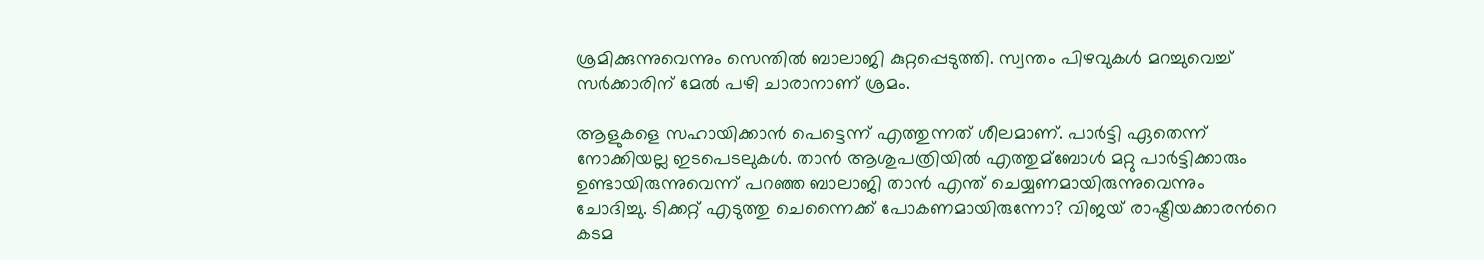ശ്രമിക്കുന്നുവെന്നും സെന്തില്‍ ബാലാജി കുറ്റപ്പെടുത്തി. സ്വന്തം പിഴവുകള്‍ മറച്ചുവെച്ച്‌ സർക്കാരിന് മേല്‍ പഴി ചാരാനാണ് ശ്രമം.

ആളുകളെ സഹായിക്കാൻ പെട്ടെന്ന് എത്തുന്നത് ശീലമാണ്. പാർട്ടി ഏതെന്ന് നോക്കിയല്ല ഇടപെടലുകള്‍. താൻ ആശുപത്രിയില്‍ എത്തുമ്ബോള്‍ മറ്റു പാർട്ടിക്കാരും ഉണ്ടായിരുന്നുവെന്ന് പറഞ്ഞ ബാലാജി താന്‍ എന്ത് ചെയ്യണമായിരുന്നുവെന്നും ചോദിച്ചു. ടിക്കറ്റ് എടുത്തു ചെന്നൈക്ക് പോകണമായിരുന്നോ? വിജയ് രാഷ്ട്രീയക്കാരന്‍റെ കടമ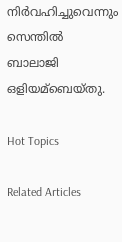നിര്‍വഹിച്ചുവെന്നും സെന്തില്‍ ബാലാജി ഒളിയമ്ബെയ്തു.

Hot Topics

Related Articles